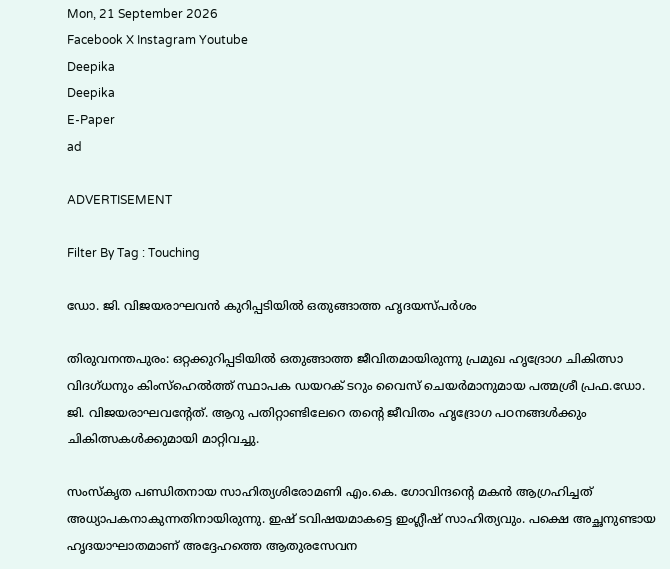Mon, 21 September 2026
Facebook X Instagram Youtube
Deepika
Deepika
E-Paper
ad

ADVERTISEMENT

Filter By Tag : Touching

ഡോ. ജി. വിജയരാഘവന്‍ കുറിപ്പടിയില്‍ ഒതുങ്ങാത്ത ഹൃദയസ്പര്‍ശം

തിരുവനന്തപുരം: ഒറ്റക്കുറിപ്പടിയില്‍ ഒതുങ്ങാത്ത ജീവിതമായിരുന്നു പ്രമുഖ ഹൃദ്രോഗ ചികിത്സാ വിദഗ്ധനും കിംസ്ഹെല്‍ത്ത് സ്ഥാപക ഡയറക് ടറും വൈസ് ചെയര്‍മാനുമായ പത്മശ്രീ പ്രഫ.ഡോ. ജി. വിജയരാഘവന്‍റേത്. ആറു പതിറ്റാണ്ടിലേറെ തന്‍റെ ജീവിതം ഹൃദ്രോഗ പഠനങ്ങള്‍ക്കും ചികിത്സകള്‍ക്കുമായി മാറ്റിവച്ചു.

സംസ്കൃത പണ്ഡിതനായ സാഹിത്യശിരോമണി എം.കെ. ഗോവിന്ദന്‍റെ മകന്‍ ആഗ്രഹിച്ചത് അധ്യാപകനാകുന്നതിനായിരുന്നു. ഇഷ് ടവിഷയമാകട്ടെ ഇംഗ്ലീഷ് സാഹിത്യവും. പക്ഷെ അച്ഛനുണ്ടായ ഹൃദയാഘാതമാണ് അദ്ദേഹത്തെ ആതുരസേവന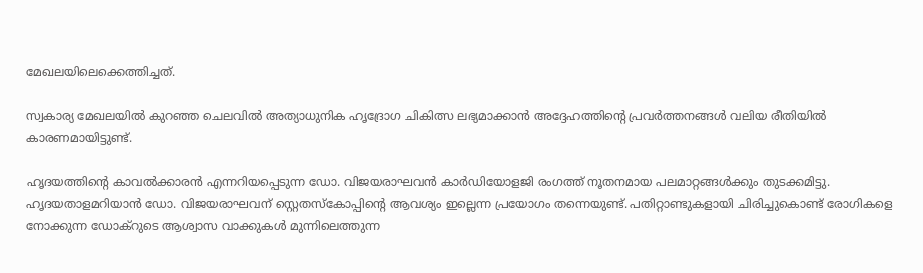മേഖലയിലെക്കെത്തിച്ചത്.

സ്വകാര്യ മേഖലയില്‍ കുറഞ്ഞ ചെലവില്‍ അത്യാധുനിക ഹൃദ്രോഗ ചികിത്സ ലഭ്യമാക്കാന്‍ അദ്ദേഹത്തിന്‍റെ പ്രവര്‍ത്തനങ്ങള്‍ വലിയ രീതിയില്‍ കാരണമായിട്ടുണ്ട്.

ഹൃദയത്തിന്‍റെ കാവല്‍ക്കാരന്‍ എന്നറിയപ്പെടുന്ന ഡോ. വിജയരാഘവന്‍ കാര്‍ഡിയോളജി രംഗത്ത് നൂതനമായ പലമാറ്റങ്ങള്‍ക്കും തുടക്കമിട്ടു. ഹൃദയതാളമറിയാന്‍ ഡോ. വിജയരാഘവന് സ്റ്റെതസ്കോപ്പിന്‍റെ ആവശ്യം ഇല്ലെന്ന പ്രയോഗം തന്നെയുണ്ട്. പതിറ്റാണ്ടുകളായി ചിരിച്ചുകൊണ്ട് രോഗികളെ നോക്കുന്ന ഡോക്റുടെ ആശ്വാസ വാക്കുകള്‍ മുന്നിലെത്തുന്ന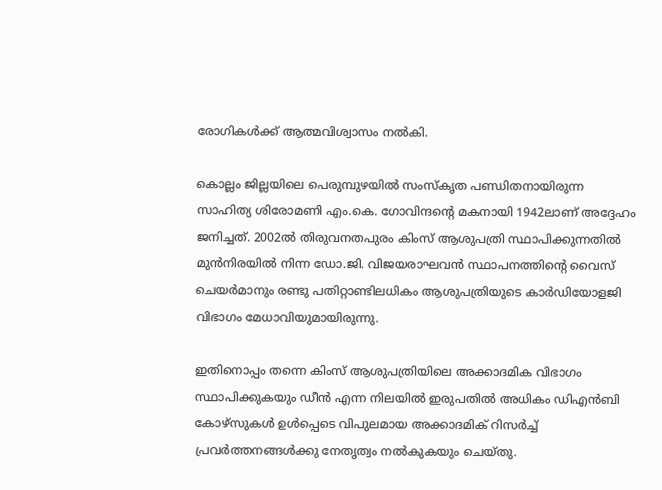രോഗികള്‍ക്ക് ആത്മവിശ്വാസം നല്‍കി.

കൊല്ലം ജില്ലയിലെ പെരുമ്പുഴയില്‍ സംസ്കൃത പണ്ഡിതനായിരുന്ന സാഹിത്യ ശിരോമണി എം.കെ. ഗോവിന്ദന്‍റെ മകനായി 1942ലാണ് അദ്ദേഹം ജനിച്ചത്. 2002ല്‍ തിരുവനതപുരം കിംസ് ആശുപത്രി സ്ഥാപിക്കുന്നതില്‍ മുന്‍നിരയില്‍ നിന്ന ഡോ.ജി. വിജയരാഘവന്‍ സ്ഥാപനത്തിന്‍റെ വൈസ് ചെയര്‍മാനും രണ്ടു പതിറ്റാണ്ടിലധികം ആശുപത്രിയുടെ കാര്‍ഡിയോളജി വിഭാഗം മേധാവിയുമായിരുന്നു.

ഇതിനൊപ്പം തന്നെ കിംസ് ആശുപത്രിയിലെ അക്കാദമിക വിഭാഗം സ്ഥാപിക്കുകയും ഡീന്‍ എന്ന നിലയില്‍ ഇരുപതില്‍ അധികം ഡിഎന്‍ബി കോഴ്സുകള്‍ ഉള്‍പ്പെടെ വിപുലമായ അക്കാദമിക് റിസര്‍ച്ച് പ്രവര്‍ത്തനങ്ങള്‍ക്കു നേതൃത്വം നല്‍കുകയും ചെയ്തു.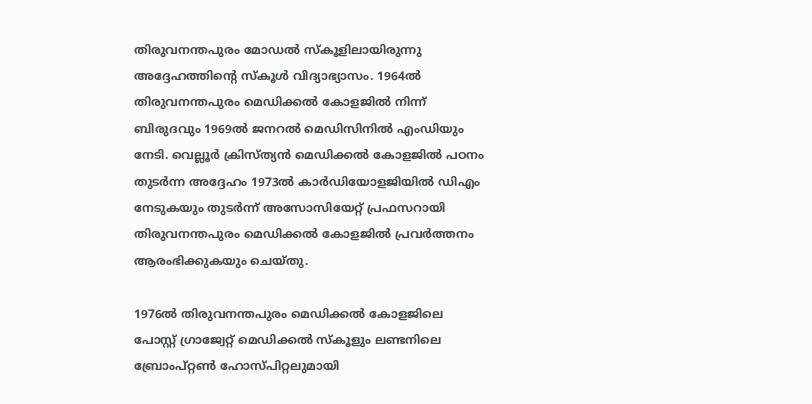തിരുവനന്തപുരം മോഡല്‍ സ്കൂളിലായിരുന്നു അദ്ദേഹത്തിന്‍റെ സ്കൂള്‍ വിദ്യാഭ്യാസം. 1964ല്‍ തിരുവനന്തപുരം മെഡിക്കല്‍ കോളജില്‍ നിന്ന് ബിരുദവും 1969ല്‍ ജനറല്‍ മെഡിസിനില്‍ എംഡിയും നേടി. വെല്ലൂര്‍ ക്രിസ്ത്യന്‍ മെഡിക്കല്‍ കോളജില്‍ പഠനം തുടര്‍ന്ന അദ്ദേഹം 1973ല്‍ കാര്‍ഡിയോളജിയില്‍ ഡിഎം നേടുകയും തുടര്‍ന്ന് അസോസിയേറ്റ് പ്രഫസറായി തിരുവനന്തപുരം മെഡിക്കല്‍ കോളജില്‍ പ്രവര്‍ത്തനം ആരംഭിക്കുകയും ചെയ്തു.

1976ല്‍ തിരുവനന്തപുരം മെഡിക്കല്‍ കോളജിലെ പോസ്റ്റ് ഗ്രാജ്വേറ്റ് മെഡിക്കല്‍ സ്കൂളും ലണ്ടനിലെ ബ്രോംപ്റ്റണ്‍ ഹോസ്പിറ്റലുമായി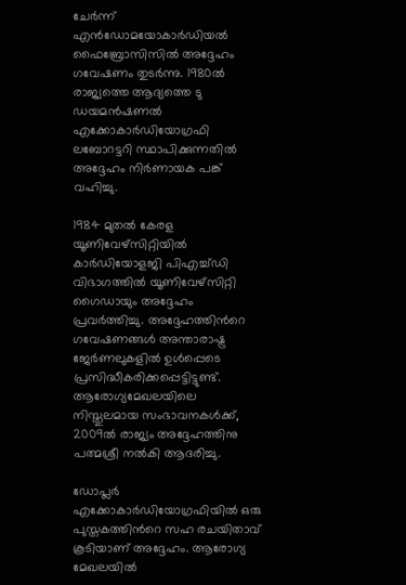ചേര്‍ന്ന് എന്‍ഡോമയോകാര്‍ഡിയല്‍ ഫൈബ്രോസിസില്‍ അദ്ദേഹം ഗവേഷണം തുടര്‍ന്നു. 1980ല്‍ രാജ്യത്തെ ആദ്യത്തെ ടു ഡയമന്‍ഷണല്‍ എക്കോകാര്‍ഡിയോഗ്രഫി ലബോറട്ടറി സ്ഥാപിക്കുന്നതില്‍ അദ്ദേഹം നിര്‍ണായക പങ്ക് വഹിച്ചു.

1984 മുതല്‍ കേരള യൂണിവേഴ്സിറ്റിയില്‍ കാര്‍ഡിയോളജി പിഎച്ച്ഡി വിഭാഗത്തില്‍ യൂണിവേഴ്സിറ്റി ഗൈഡായും അദ്ദേഹം പ്രവര്‍ത്തിച്ചു. അദ്ദേഹത്തിന്‍റെ ഗവേഷണങ്ങള്‍ അന്താരാഷ്ട്ര ജേർണലുകളില്‍ ഉള്‍പ്പെടെ പ്രസിദ്ധീകരിക്കപ്പെട്ടിട്ടുണ്ട്. ആരോഗ്യമേഖലയിലെ നിസ്തുലമായ സംഭാവനകള്‍ക്ക്, 2009ല്‍ രാജ്യം അദ്ദേഹത്തിനു പത്മശ്രീ നല്‍കി ആദരിച്ചു.

ഡോപ്ലര്‍ എക്കോകാര്‍ഡിയോഗ്രഫിയില്‍ ഒരു പുസ്തകത്തിന്‍റെ സഹ രചയിതാവ് കൂടിയാണ് അദ്ദേഹം. ആരോഗ്യ മേഖലയില്‍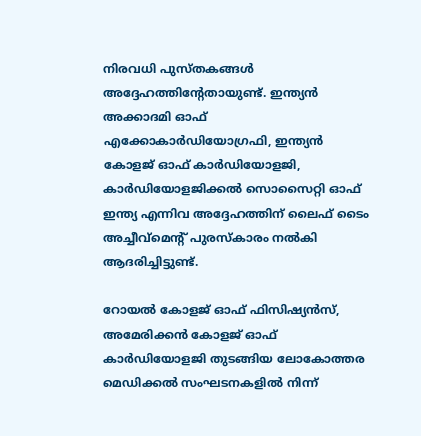നിരവധി പുസ്തകങ്ങള്‍ അദ്ദേഹത്തിന്‍റേതായുണ്ട്. ഇന്ത്യന്‍ അക്കാദമി ഓഫ് എക്കോകാര്‍ഡിയോഗ്രഫി, ഇന്ത്യന്‍ കോളജ് ഓഫ് കാര്‍ഡിയോളജി, കാര്‍ഡിയോളജിക്കല്‍ സൊസൈറ്റി ഓഫ് ഇന്ത്യ എന്നിവ അദ്ദേഹത്തിന് ലൈഫ് ടൈം അച്ചീവ്മെന്‍റ് പുരസ്കാരം നല്‍കി ആദരിച്ചിട്ടുണ്ട്.

റോയല്‍ കോളജ് ഓഫ് ഫിസിഷ്യന്‍സ്, അമേരിക്കന്‍ കോളജ് ഓഫ് കാര്‍ഡിയോളജി തുടങ്ങിയ ലോകോത്തര മെഡിക്കല്‍ സംഘടനകളില്‍ നിന്ന്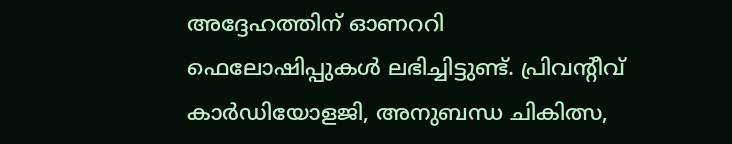അദ്ദേഹത്തിന് ഓണററി ഫെലോഷിപ്പുകള്‍ ലഭിച്ചിട്ടുണ്ട്. പ്രിവന്‍റീവ് കാര്‍ഡിയോളജി, അനുബന്ധ ചികിത്സ,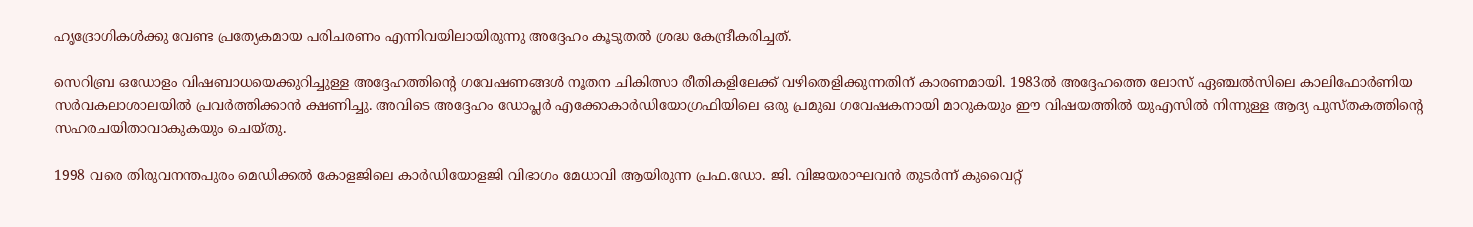ഹൃദ്രോഗികള്‍ക്കു വേണ്ട പ്രത്യേകമായ പരിചരണം എന്നിവയിലായിരുന്നു അദ്ദേഹം കൂടുതല്‍ ശ്രദ്ധ കേന്ദ്രീകരിച്ചത്.

സെറിബ്ര ഒഡോളം വിഷബാധയെക്കുറിച്ചുള്ള അദ്ദേഹത്തിന്‍റെ ഗവേഷണങ്ങള്‍ നൂതന ചികിത്സാ രീതികളിലേക്ക് വഴിതെളിക്കുന്നതിന് കാരണമായി. 1983ല്‍ അദ്ദേഹത്തെ ലോസ് ഏഞ്ചല്‍സിലെ കാലിഫോര്‍ണിയ സര്‍വകലാശാലയില്‍ പ്രവര്‍ത്തിക്കാന്‍ ക്ഷണിച്ചു. അവിടെ അദ്ദേഹം ഡോപ്ലര്‍ എക്കോകാര്‍ഡിയോഗ്രഫിയിലെ ഒരു പ്രമുഖ ഗവേഷകനായി മാറുകയും ഈ വിഷയത്തില്‍ യുഎസില്‍ നിന്നുള്ള ആദ്യ പുസ്തകത്തിന്റെ സഹരചയിതാവാകുകയും ചെയ്തു.

1998 വരെ തിരുവനന്തപുരം മെഡിക്കല്‍ കോളജിലെ കാര്‍ഡിയോളജി വിഭാഗം മേധാവി ആയിരുന്ന പ്രഫ.ഡോ. ജി. വിജയരാഘവന്‍ തുടര്‍ന്ന് കുവൈറ്റ്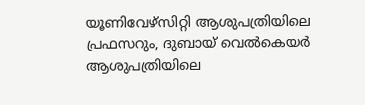യൂണിവേഴ്സിറ്റി ആശുപത്രിയിലെ പ്രഫസറും, ദുബായ് വെല്‍കെയര്‍ ആശുപത്രിയിലെ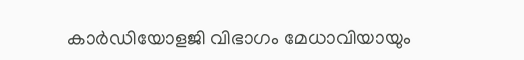കാര്‍ഡിയോളജി വിഭാഗം മേധാവിയായും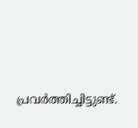പ്രവര്‍ത്തിച്ചിട്ടുണ്ട്.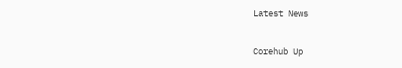Latest News

Corehub Up